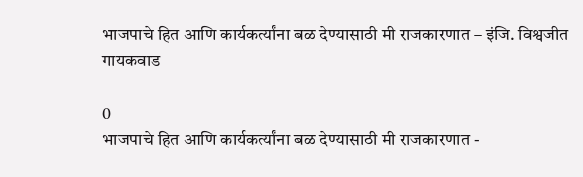भाजपाचे हित आणि कार्यकर्त्यांना बळ देण्यासाठी मी राजकारणात – इंजि. विश्वजीत गायकवाड

0
भाजपाचे हित आणि कार्यकर्त्यांना बळ देण्यासाठी मी राजकारणात -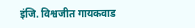इंजि. विश्वजीत गायकवाड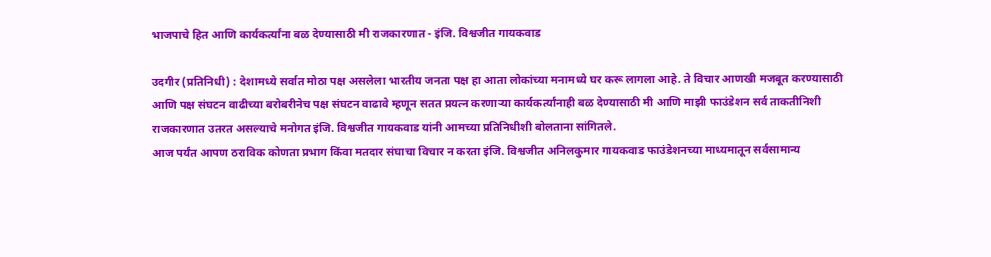भाजपाचे हित आणि कार्यकर्त्यांना बळ देण्यासाठी मी राजकारणात - इंजि. विश्वजीत गायकवाड

उदगीर (प्रतिनिधी) : देशामध्ये सर्वात मोठा पक्ष असलेला भारतीय जनता पक्ष हा आता लोकांच्या मनामध्ये घर करू लागला आहे. ते विचार आणखी मजबूत करण्यासाठी आणि पक्ष संघटन वाढीच्या बरोबरीनेच पक्ष संघटन वाढावे म्हणून सतत प्रयत्न करणाऱ्या कार्यकर्त्यांनाही बळ देण्यासाठी मी आणि माझी फाउंडेशन सर्व ताकतीनिशी राजकारणात उतरत असल्याचे मनोगत इंजि. विश्वजीत गायकवाड यांनी आमच्या प्रतिनिधीशी बोलताना सांगितले.
आज पर्यंत आपण ठराविक कोणता प्रभाग किंवा मतदार संघाचा विचार न करता इंजि. विश्वजीत अनिलकुमार गायकवाड फाउंडेशनच्या माध्यमातून सर्वसामान्य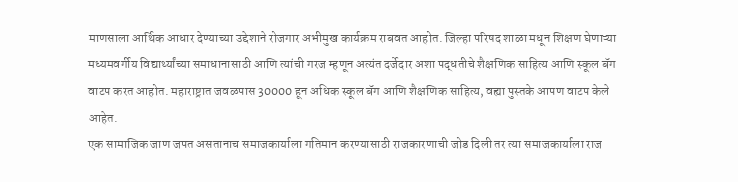माणसाला आर्थिक आधार देण्याच्या उद्देशाने रोजगार अभीमुख कार्यक्रम राबवत आहोत. जिल्हा परिषद शाळा मधून शिक्षण घेणाऱ्या मध्यमवर्गीय विद्यार्थ्यांच्या समाधानासाठी आणि त्यांची गरज म्हणून अत्यंत दर्जेदार अशा पद्धतीचे शैक्षणिक साहित्य आणि स्कूल बॅग वाटप करत आहोत. महाराष्ट्रात जवळपास 30000 हून अधिक स्कूल बॅग आणि शैक्षणिक साहित्य, वह्या पुस्तके आपण वाटप केले आहेत.
एक सामाजिक जाण जपत असतानाच समाजकार्याला गतिमान करण्यासाठी राजकारणाची जोड दिली तर त्या समाजकार्याला राज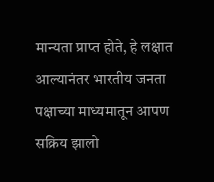मान्यता प्राप्त होते, हे लक्षात आल्यानंतर भारतीय जनता पक्षाच्या माध्यमातून आपण सक्रिय झालो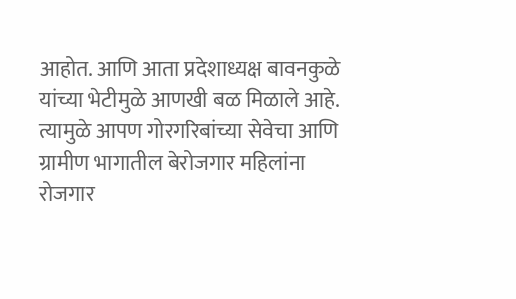आहोत. आणि आता प्रदेशाध्यक्ष बावनकुळे यांच्या भेटीमुळे आणखी बळ मिळाले आहे. त्यामुळे आपण गोरगरिबांच्या सेवेचा आणि ग्रामीण भागातील बेरोजगार महिलांना रोजगार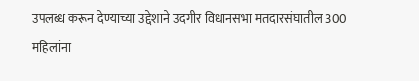उपलब्ध करून देण्याच्या उद्देशाने उदगीर विधानसभा मतदारसंघातील 300 महिलांना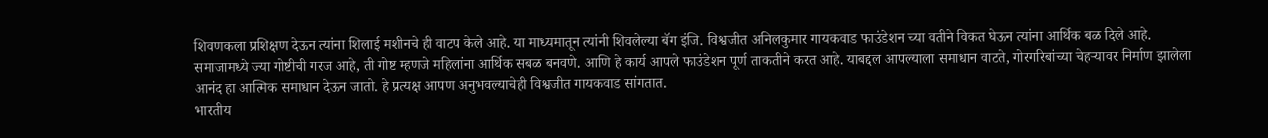शिवणकला प्रशिक्षण देऊन त्यांना शिलाई मशीनचे ही वाटप केले आहे. या माध्यमातून त्यांनी शिवलेल्या बॅग इंजि. विश्वजीत अनिलकुमार गायकवाड फाउंडेशन च्या वतीने विकत घेऊन त्यांना आर्थिक बळ दिले आहे. समाजामध्ये ज्या गोष्टीची गरज आहे, ती गोष्ट म्हणजे महिलांना आर्थिक सबळ बनवणे. आणि हे कार्य आपले फाउंडेशन पूर्ण ताकतीने करत आहे. याबद्दल आपल्याला समाधान वाटते, गोरगरिबांच्या चेहऱ्यावर निर्माण झालेला आनंद हा आत्मिक समाधान देऊन जातो. हे प्रत्यक्ष आपण अनुभवल्याचेही विश्वजीत गायकवाड सांगतात.
भारतीय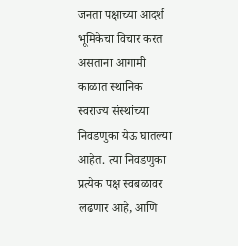जनता पक्षाच्या आदर्श भूमिकेचा विचार करत असताना आगामी काळात स्थानिक स्वराज्य संस्थांच्या निवडणुका येऊ घातल्या आहेत. त्या निवडणुका प्रत्येक पक्ष स्वबळावर लढणार आहे, आणि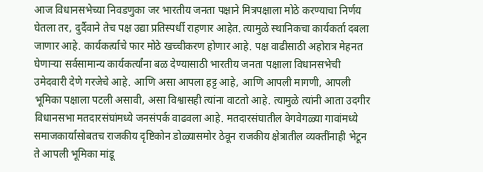आज विधानसभेच्या निवडणुका जर भारतीय जनता पक्षाने मित्रपक्षाला मोठे करण्याचा निर्णय घेतला तर, दुर्दैवाने तेच पक्ष उद्या प्रतिस्पर्धी राहणार आहेत. त्यामुळे स्थानिकचा कार्यकर्ता दबला जाणार आहे. कार्यकर्त्याचे फार मोठे खच्चीकरण होणार आहे. पक्ष वाढीसाठी अहोरात्र मेहनत घेणाऱ्या सर्वसामान्य कार्यकर्त्यांना बळ देण्यासाठी भारतीय जनता पक्षाला विधानसभेची उमेदवारी देणे गरजेचे आहे. आणि असा आपला हट्ट आहे, आणि आपली मागणी, आपली भूमिका पक्षाला पटली असावी, असा विश्वासही त्यांना वाटतो आहे. त्यामुळे त्यांनी आता उदगीर विधानसभा मतदारसंघांमध्ये जनसंपर्क वाढवला आहे. मतदारसंघातील वेगवेगळ्या गावांमध्ये समाजकार्यासोबतच राजकीय दृष्टिकोन डोळ्यासमोर ठेवून राजकीय क्षेत्रातील व्यक्तींनाही भेटून ते आपली भूमिका मांडू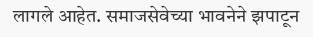लागले आहेत. समाजसेवेच्या भावनेने झपाटून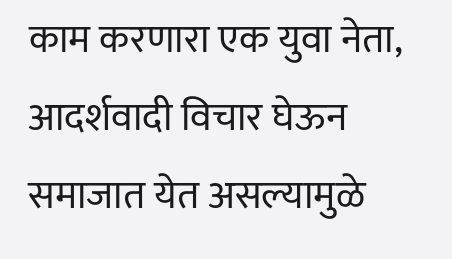काम करणारा एक युवा नेता, आदर्शवादी विचार घेऊन समाजात येत असल्यामुळे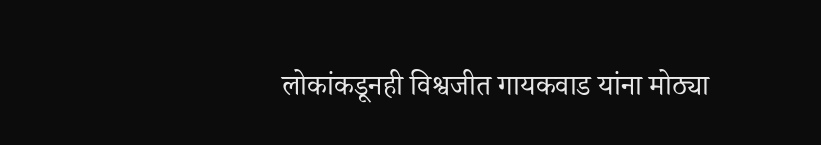लोकांकडूनही विश्वजीत गायकवाड यांना मोठ्या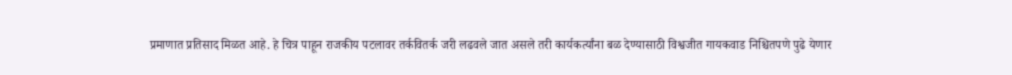प्रमाणात प्रतिसाद मिळत आहे. हे चित्र पाहून राजकीय पटलावर तर्कवितर्क जरी लढवले जात असले तरी कार्यकर्त्यांना बळ देण्यासाठी विश्वजीत गायकवाड निश्चितपणे पुढे येणार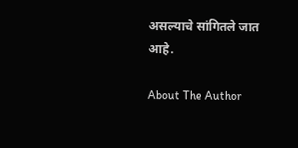असल्याचे सांगितले जात आहे.

About The Author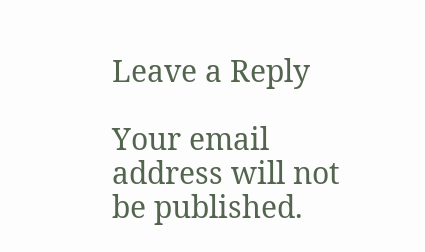Leave a Reply

Your email address will not be published.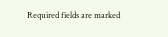Required fields are marked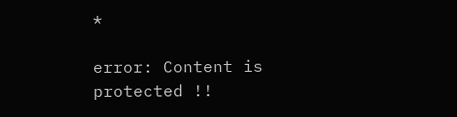*

error: Content is protected !!